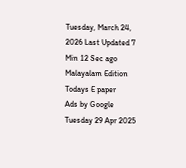Tuesday, March 24, 2026 Last Updated 7 Min 12 Sec ago Malayalam Edition
Todays E paper
Ads by Google
Tuesday 29 Apr 2025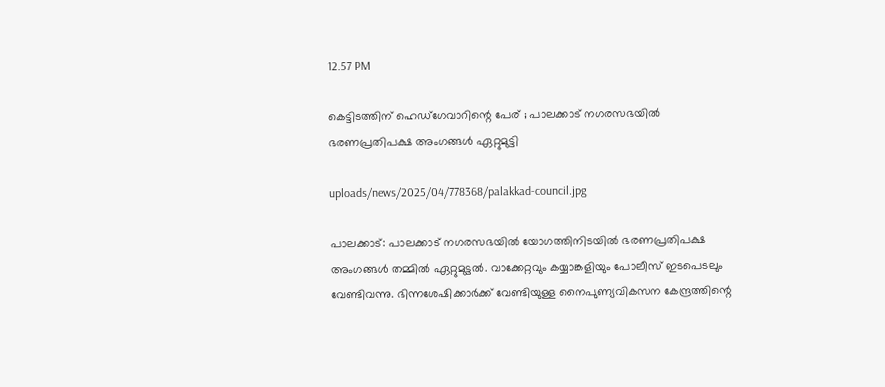12.57 PM

കെട്ടിടത്തിന് ഹെഡ്‌ഗേവാറിന്റെ പേര് ; പാലക്കാട് നഗരസഭയില്‍ ഭരണപ്രതിപക്ഷ അംഗങ്ങള്‍ ഏറ്റുമുട്ടി

uploads/news/2025/04/778368/palakkad-council.jpg

പാലക്കാട്: പാലക്കാട് നഗരസഭയില്‍ യോഗത്തിനിടയില്‍ ഭരണപ്രതിപക്ഷ അംഗങ്ങള്‍ തമ്മില്‍ ഏറ്റുമുട്ടല്‍. വാക്കേറ്റവും കയ്യാങ്കളിയും പോലീസ് ഇടപെടലും വേണ്ടിവന്നു. ഭിന്നശേഷിക്കാര്‍ക്ക് വേണ്ടിയുള്ള നൈപുണ്യവികസന കേന്ദ്രത്തിന്റെ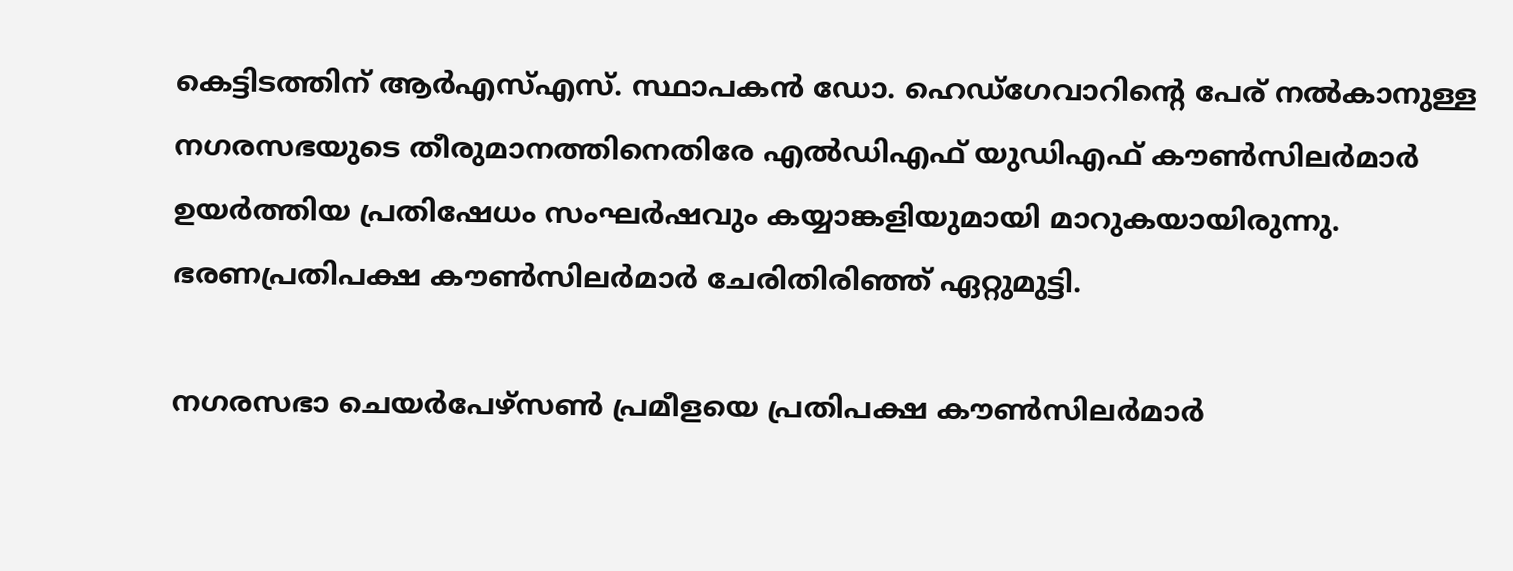കെട്ടിടത്തിന് ആര്‍എസ്എസ്. സ്ഥാപകന്‍ ഡോ. ഹെഡ്‌ഗേവാറിന്റെ പേര് നല്‍കാനുള്ള നഗരസഭയുടെ തീരുമാനത്തിനെതിരേ എല്‍ഡിഎഫ് യുഡിഎഫ് കൗണ്‍സിലര്‍മാര്‍ ഉയര്‍ത്തിയ പ്രതിഷേധം സംഘര്‍ഷവും കയ്യാങ്കളിയുമായി മാറുകയായിരുന്നു. ഭരണപ്രതിപക്ഷ കൗണ്‍സിലര്‍മാര്‍ ചേരിതിരിഞ്ഞ് ഏറ്റുമുട്ടി.

നഗരസഭാ ചെയര്‍പേഴ്‌സണ്‍ പ്രമീളയെ പ്രതിപക്ഷ കൗണ്‍സിലര്‍മാര്‍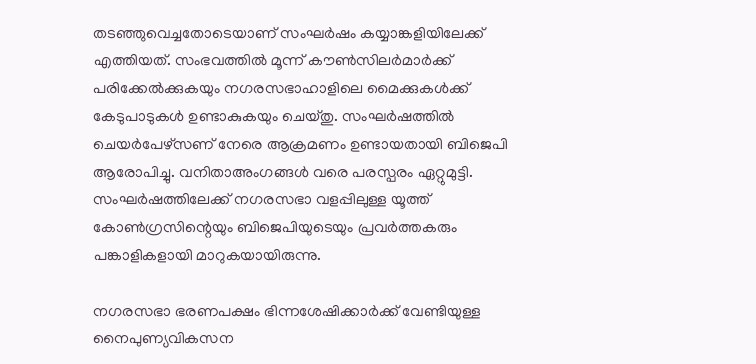തടഞ്ഞുവെച്ചതോടെയാണ് സംഘര്‍ഷം കയ്യാങ്കളിയിലേക്ക് എത്തിയത്. സംഭവത്തില്‍ മൂന്ന് കൗണ്‍സിലര്‍മാര്‍ക്ക് പരിക്കേല്‍ക്കുകയും നഗരസഭാഹാളിലെ മൈക്കുകള്‍ക്ക് കേടുപാടുകള്‍ ഉണ്ടാകുകയും ചെയ്തു. സംഘര്‍ഷത്തില്‍ ചെയര്‍പേഴ്‌സണ് നേരെ ആക്രമണം ഉണ്ടായതായി ബിജെപി ആരോപിച്ചു. വനിതാഅംഗങ്ങള്‍ വരെ പരസ്പരം ഏറ്റുമുട്ടി. സംഘര്‍ഷത്തിലേക്ക് നഗരസഭാ വളപ്പിലുള്ള യൂത്ത് കോണ്‍ഗ്രസിന്റെയും ബിജെപിയുടെയും പ്രവര്‍ത്തകരും പങ്കാളികളായി മാറുകയായിരുന്നു.

നഗരസഭാ ഭരണപക്ഷം ഭിന്നശേഷിക്കാര്‍ക്ക് വേണ്ടിയുള്ള നൈപുണ്യവികസന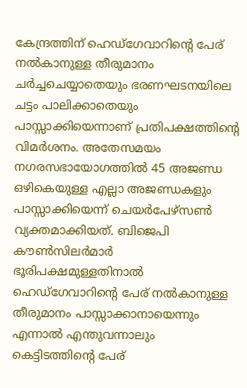കേന്ദ്രത്തിന് ഹെഡ്‌ഗേവാറിന്റെ പേര് നല്‍കാനുള്ള തീരുമാനം ചര്‍ച്ചചെയ്യാതെയും ഭരണഘടനയിലെ ചട്ടം പാലിക്കാതെയും പാസ്സാക്കിയെന്നാണ് പ്രതിപക്ഷത്തിന്റെ വിമര്‍ശനം. അതേസമയം നഗരസഭായോഗത്തില്‍ 45 അജണ്ഡ ഒഴികെയുള്ള എല്ലാ അജണ്ഡകളും പാസ്സാക്കിയെന്ന് ചെയര്‍പേഴ്‌സണ്‍ വ്യക്തമാക്കിയത്. ബിജെപി കൗണ്‍സിലര്‍മാര്‍ ഭൂരിപക്ഷമുള്ളതിനാല്‍ ഹെഡ്‌ഗേവാറിന്റെ പേര് നല്‍കാനുള്ള തീരുമാനം പാസ്സാക്കാനായെന്നും എന്നാല്‍ എന്തുവന്നാലും കെട്ടിടത്തിന്റെ പേര്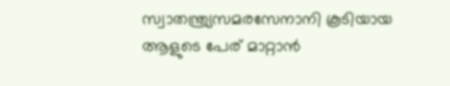സ്വാതന്ത്ര്യസമരസേനാനി കൂടിയായ ആളുടെ പേര് മാറ്റാന്‍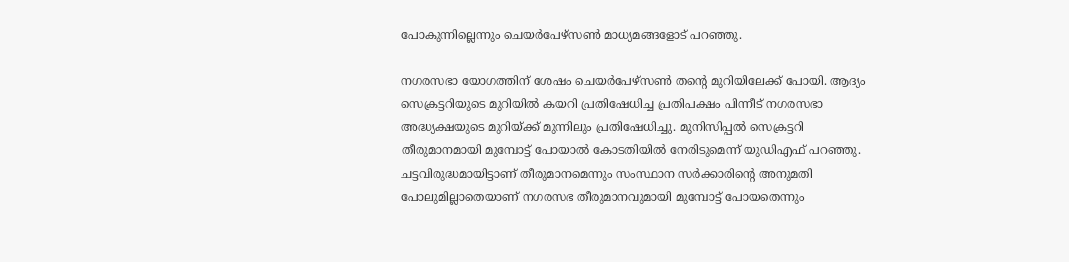പോകുന്നില്ലെന്നും ചെയര്‍പേഴ്‌സണ്‍ മാധ്യമങ്ങളോട് പറഞ്ഞു.

നഗരസഭാ യോഗത്തിന് ശേഷം ചെയര്‍പേഴ്‌സണ്‍ തന്റെ മുറിയിലേക്ക് പോയി. ആദ്യം സെക്രട്ടറിയുടെ മുറിയില്‍ കയറി പ്രതിഷേധിച്ച പ്രതിപക്ഷം പിന്നീട് നഗരസഭാ അദ്ധ്യക്ഷയുടെ മുറിയ്ക്ക് മുന്നിലും പ്രതിഷേധിച്ചു. മുനിസിപ്പല്‍ സെക്രട്ടറി തീരുമാനമായി മുമ്പോട്ട് പോയാല്‍ കോടതിയില്‍ നേരിടുമെന്ന് യുഡിഎഫ് പറഞ്ഞു. ചട്ടവിരുദ്ധമായിട്ടാണ് തീരുമാനമെന്നും സംസ്ഥാന സര്‍ക്കാരിന്റെ അനുമതി പോലുമില്ലാതെയാണ് നഗരസഭ തീരുമാനവുമായി മുമ്പോട്ട് പോയതെന്നും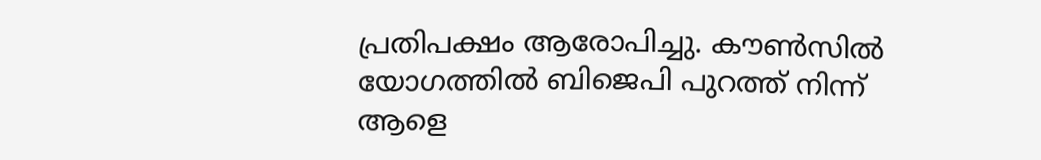പ്രതിപക്ഷം ആരോപിച്ചു. കൗണ്‍സില്‍ യോഗത്തില്‍ ബിജെപി പുറത്ത് നിന്ന് ആളെ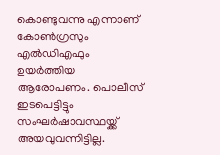കൊണ്ടുവന്നു എന്നാണ് കോണ്‍ഗ്രസും എല്‍ഡിഎഫും ഉയര്‍ത്തിയ ആരോപണം. പൊലീസ് ഇടപെട്ടിട്ടും സംഘര്‍ഷാവസ്ഥയ്ക്ക് അയവുവന്നിട്ടില്ല.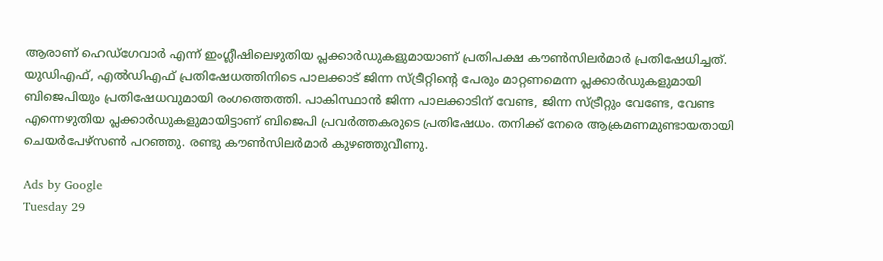ആരാണ് ഹെഡ്‌ഗേവാര്‍ എന്ന് ഇംഗ്ലീഷിലെഴുതിയ പ്ലക്കാര്‍ഡുകളുമായാണ് പ്രതിപക്ഷ കൗണ്‍സിലര്‍മാര്‍ പ്രതിഷേധിച്ചത്. യുഡിഎഫ്, എല്‍ഡിഎഫ് പ്രതിഷേധത്തിനിടെ പാലക്കാട് ജിന്ന സ്ട്രീറ്റിന്റെ പേരും മാറ്റണമെന്ന പ്ലക്കാര്‍ഡുകളുമായി ബിജെപിയും പ്രതിഷേധവുമായി രംഗത്തെത്തി. പാകിസ്ഥാന്‍ ജിന്ന പാലക്കാടിന് വേണ്ട, ജിന്ന സ്ട്രീറ്റും വേണ്ടേ, വേണ്ട എന്നെഴുതിയ പ്ലക്കാര്‍ഡുകളുമായിട്ടാണ് ബിജെപി പ്രവര്‍ത്തകരുടെ പ്രതിഷേധം. തനിക്ക് നേരെ ആക്രമണമുണ്ടായതായി ചെയര്‍പേഴ്‌സണ്‍ പറഞ്ഞു. രണ്ടു കൗണ്‍സിലര്‍മാര്‍ കുഴഞ്ഞുവീണു.

Ads by Google
Tuesday 29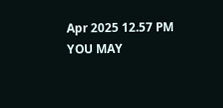Apr 2025 12.57 PM
YOU MAY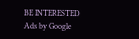BE INTERESTED
Ads by Google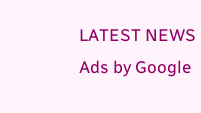LATEST NEWS
Ads by Google